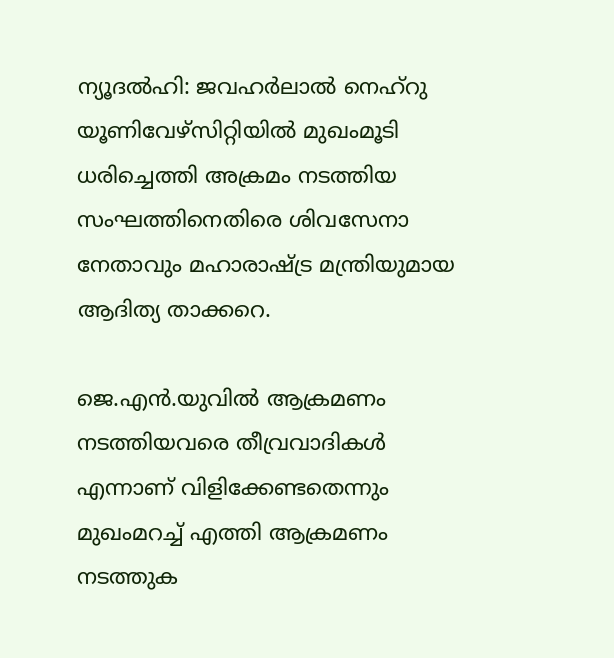ന്യൂദല്‍ഹി: ജവഹര്‍ലാല്‍ നെഹ്‌റു യൂണിവേഴ്‌സിറ്റിയില്‍ മുഖംമൂടി ധരിച്ചെത്തി അക്രമം നടത്തിയ സംഘത്തിനെതിരെ ശിവസേനാ നേതാവും മഹാരാഷ്ട്ര മന്ത്രിയുമായ ആദിത്യ താക്കറെ.

ജെ.എന്‍.യുവില്‍ ആക്രമണം നടത്തിയവരെ തീവ്രവാദികള്‍ എന്നാണ് വിളിക്കേണ്ടതെന്നും മുഖംമറച്ച് എത്തി ആക്രമണം നടത്തുക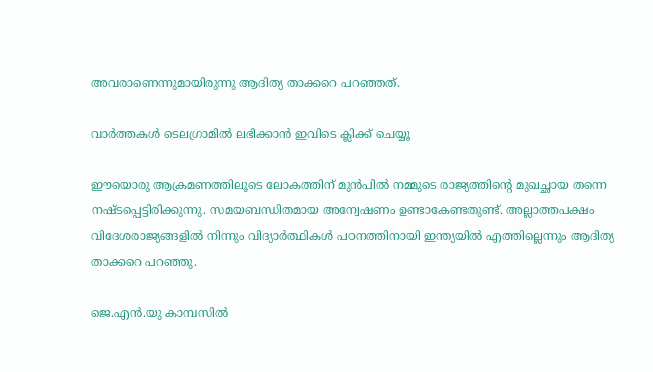അവരാണെന്നുമായിരുന്നു ആദിത്യ താക്കറെ പറഞ്ഞത്.

വാര്‍ത്തകള്‍ ടെലഗ്രാമില്‍ ലഭിക്കാന്‍ ഇവിടെ ക്ലിക്ക് ചെയ്യൂ

ഈയൊരു ആക്രമണത്തിലൂടെ ലോകത്തിന് മുന്‍പില്‍ നമ്മുടെ രാജ്യത്തിന്റെ മുഖച്ഛായ തന്നെ നഷ്ടപ്പെട്ടിരിക്കുന്നു. സമയബന്ധിതമായ അന്വേഷണം ഉണ്ടാകേണ്ടതുണ്ട്. അല്ലാത്തപക്ഷം വിദേശരാജ്യങ്ങളില്‍ നിന്നും വിദ്യാര്‍ത്ഥികള്‍ പഠനത്തിനായി ഇന്ത്യയില്‍ എത്തില്ലെന്നും ആദിത്യ താക്കറെ പറഞ്ഞു.

ജെ.എന്‍.യു കാമ്പസില്‍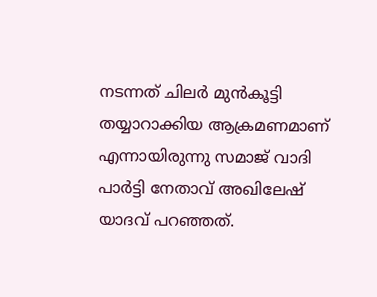നടന്നത് ചിലര്‍ മുന്‍കൂട്ടി തയ്യാറാക്കിയ ആക്രമണമാണ് എന്നായിരുന്നു സമാജ് വാദി പാര്‍ട്ടി നേതാവ് അഖിലേഷ് യാദവ് പറഞ്ഞത്.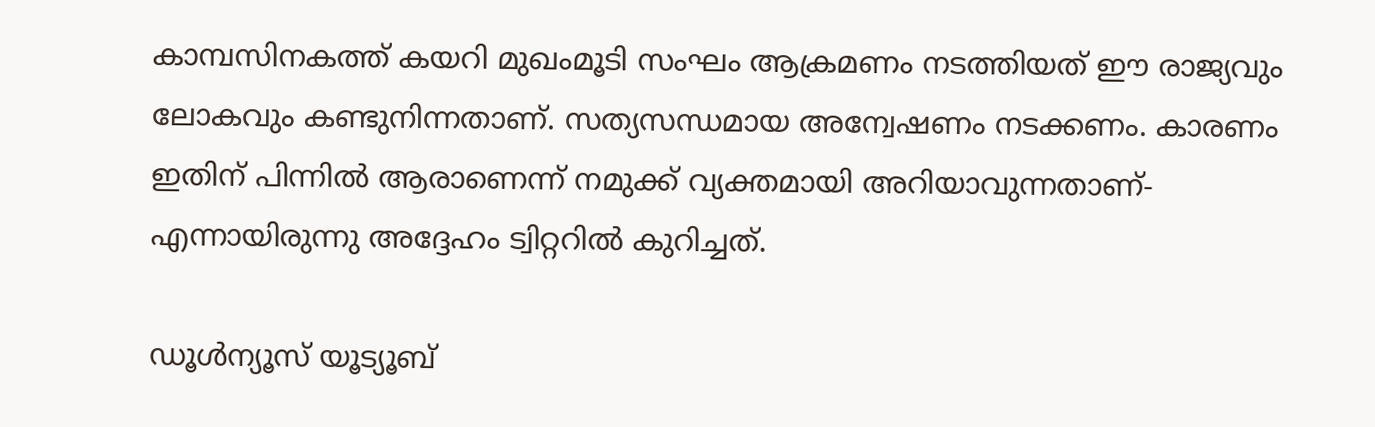കാമ്പസിനകത്ത് കയറി മുഖംമൂടി സംഘം ആക്രമണം നടത്തിയത് ഈ രാജ്യവും ലോകവും കണ്ടുനിന്നതാണ്. സത്യസന്ധമായ അന്വേഷണം നടക്കണം. കാരണം ഇതിന് പിന്നില്‍ ആരാണെന്ന് നമുക്ക് വ്യക്തമായി അറിയാവുന്നതാണ്- എന്നായിരുന്നു അദ്ദേഹം ട്വിറ്ററില്‍ കുറിച്ചത്.

ഡൂൾന്യൂസ് യൂട്യൂബ്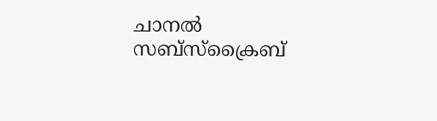ചാനൽ സബ്സ്ക്രൈബ്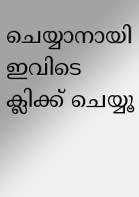ചെയ്യാനായി ഇവിടെ ക്ലിക്ക് ചെയ്യൂ